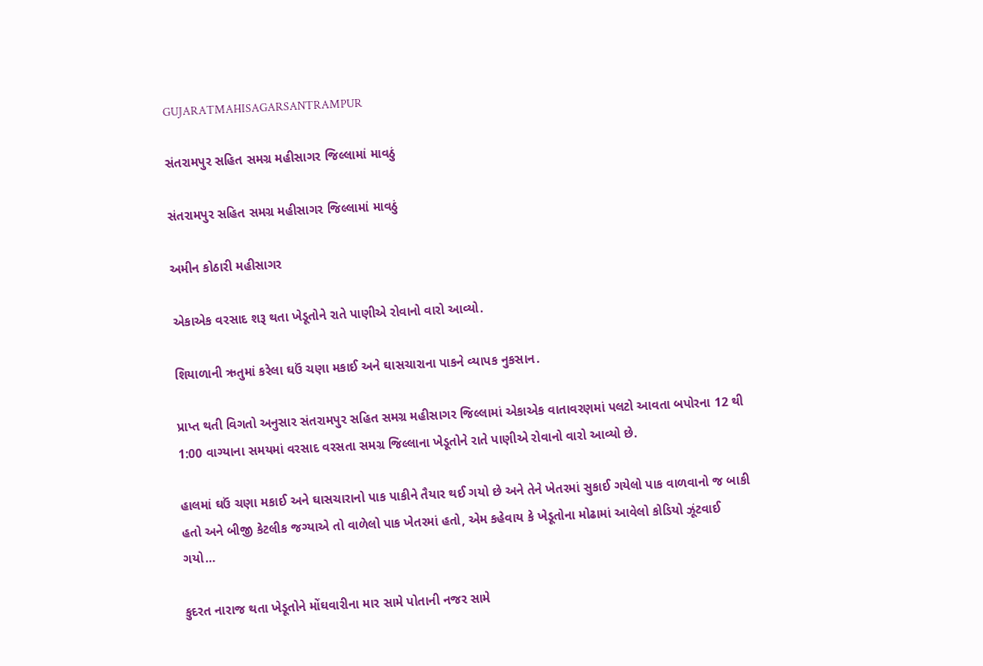GUJARATMAHISAGARSANTRAMPUR

સંતરામપુર સહિત સમગ્ર મહીસાગર જિલ્લામાં માવઠું

સંતરામપુર સહિત સમગ્ર મહીસાગર જિલ્લામાં માવઠું

અમીન કોઠારી મહીસાગર

એકાએક વરસાદ શરૂ થતા ખેડૂતોને રાતે પાણીએ રોવાનો વારો આવ્યો.

શિયાળાની ઋતુમાં કરેલા ઘઉં ચણા મકાઈ અને ઘાસચારાના પાકને વ્યાપક નુકસાન.

પ્રાપ્ત થતી વિગતો અનુસાર સંતરામપુર સહિત સમગ્ર મહીસાગર જિલ્લામાં એકાએક વાતાવરણમાં પલટો આવતા બપોરના 12 થી 1:00 વાગ્યાના સમયમાં વરસાદ વરસતા સમગ્ર જિલ્લાના ખેડૂતોને રાતે પાણીએ રોવાનો વારો આવ્યો છે.

હાલમાં ઘઉં ચણા મકાઈ અને ઘાસચારાનો પાક પાકીને તૈયાર થઈ ગયો છે અને તેને ખેતરમાં સુકાઈ ગયેલો પાક વાળવાનો જ બાકી હતો અને બીજી કેટલીક જગ્યાએ તો વાળેલો પાક ખેતરમાં હતો, એમ કહેવાય કે ખેડૂતોના મોઢામાં આવેલો કોડિયો ઝૂંટવાઈ ગયો…

કુદરત નારાજ થતા ખેડૂતોને મોંઘવારીના માર સામે પોતાની નજર સામે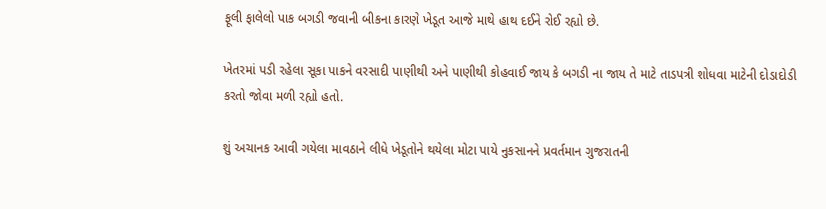ફૂલી ફાલેલો પાક બગડી જવાની બીકના કારણે ખેડૂત આજે માથે હાથ દઈને રોઈ રહ્યો છે.

ખેતરમાં પડી રહેલા સૂકા પાકને વરસાદી પાણીથી અને પાણીથી કોહવાઈ જાય કે બગડી ના જાય તે માટે તાડપત્રી શોધવા માટેની દોડાદોડી કરતો જોવા મળી રહ્યો હતો.

શું અચાનક આવી ગયેલા માવઠાને લીધે ખેડૂતોને થયેલા મોટા પાયે નુકસાનને પ્રવર્તમાન ગુજરાતની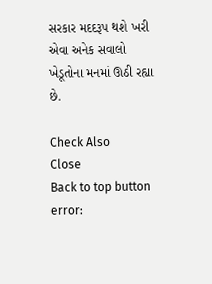સરકાર મદદરૂપ થશે ખરી એવા અનેક સવાલો ખેડૂતોના મનમાં ઊઠી રહ્યા છે.

Check Also
Close
Back to top button
error: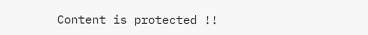Content is protected !!